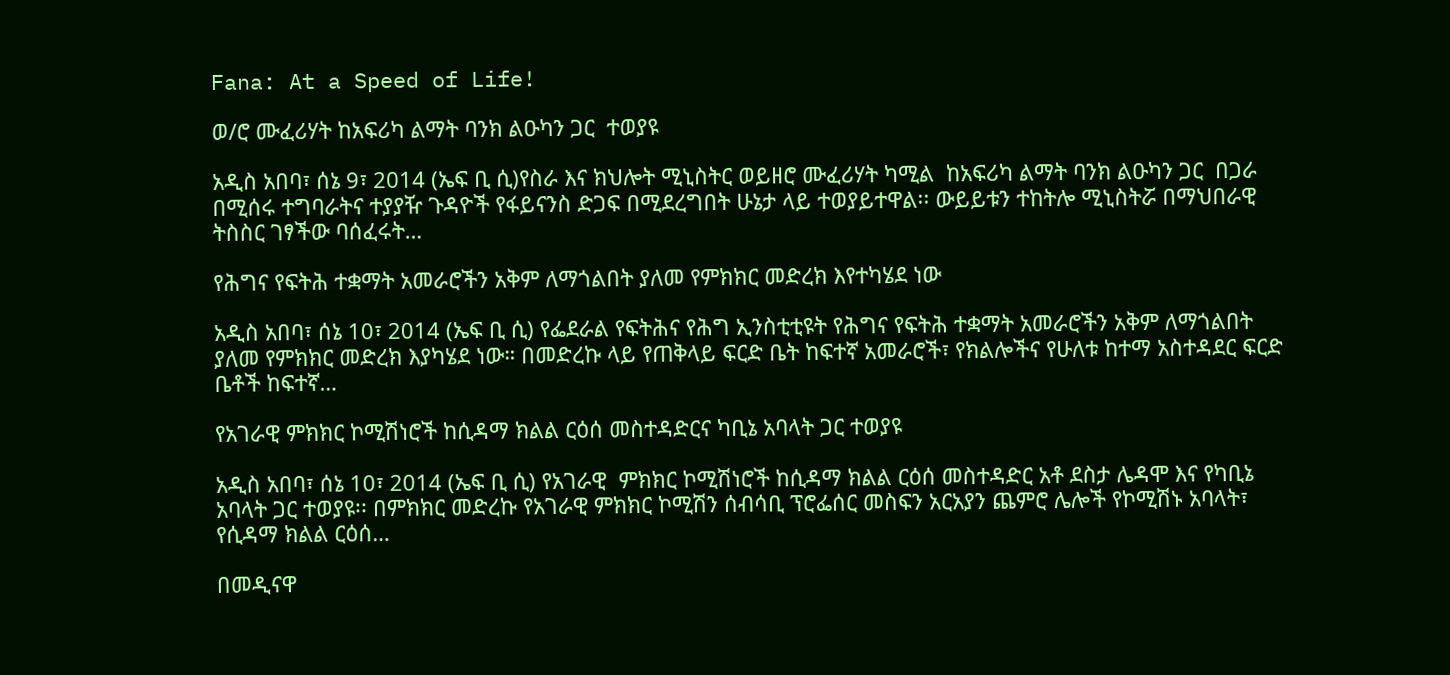Fana: At a Speed of Life!

ወ/ሮ ሙፈሪሃት ከአፍሪካ ልማት ባንክ ልዑካን ጋር  ተወያዩ

አዲስ አበባ፣ ሰኔ 9፣ 2014 (ኤፍ ቢ ሲ)የስራ እና ክህሎት ሚኒስትር ወይዘሮ ሙፈሪሃት ካሚል  ከአፍሪካ ልማት ባንክ ልዑካን ጋር  በጋራ በሚሰሩ ተግባራትና ተያያዥ ጉዳዮች የፋይናንስ ድጋፍ በሚደረግበት ሁኔታ ላይ ተወያይተዋል፡፡ ውይይቱን ተከትሎ ሚኒስትሯ በማህበራዊ ትስስር ገፃችው ባሰፈሩት…

የሕግና የፍትሕ ተቋማት አመራሮችን አቅም ለማጎልበት ያለመ የምክክር መድረክ እየተካሄደ ነው

አዲስ አበባ፣ ሰኔ 10፣ 2014 (ኤፍ ቢ ሲ) የፌደራል የፍትሕና የሕግ ኢንስቲቲዩት የሕግና የፍትሕ ተቋማት አመራሮችን አቅም ለማጎልበት ያለመ የምክክር መድረክ እያካሄደ ነው። በመድረኩ ላይ የጠቅላይ ፍርድ ቤት ከፍተኛ አመራሮች፣ የክልሎችና የሁለቱ ከተማ አስተዳደር ፍርድ ቤቶች ከፍተኛ…

የአገራዊ ምክክር ኮሚሽነሮች ከሲዳማ ክልል ርዕሰ መስተዳድርና ካቢኔ አባላት ጋር ተወያዩ

አዲስ አበባ፣ ሰኔ 10፣ 2014 (ኤፍ ቢ ሲ) የአገራዊ  ምክክር ኮሚሽነሮች ከሲዳማ ክልል ርዕሰ መስተዳድር አቶ ደስታ ሌዳሞ እና የካቢኔ አባላት ጋር ተወያዩ፡፡ በምክክር መድረኩ የአገራዊ ምክክር ኮሚሽን ሰብሳቢ ፕሮፌሰር መስፍን አርአያን ጨምሮ ሌሎች የኮሚሽኑ አባላት፣ የሲዳማ ክልል ርዕሰ…

በመዲናዋ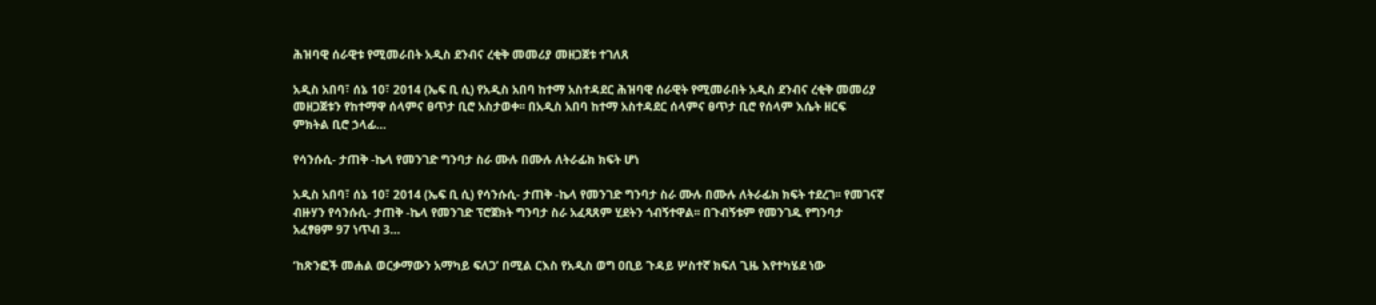ሕዝባዊ ሰራዊቱ የሚመራበት አዲስ ደንብና ረቂቅ መመሪያ መዘጋጀቱ ተገለጸ

አዲስ አበባ፣ ሰኔ 10፣ 2014 (ኤፍ ቢ ሲ) የአዲስ አበባ ከተማ አስተዳደር ሕዝባዊ ሰራዊት የሚመራበት አዲስ ደንብና ረቂቅ መመሪያ መዘጋጀቱን የከተማዋ ሰላምና ፀጥታ ቢሮ አስታወቀ፡፡ በአዲስ አበባ ከተማ አስተዳደር ሰላምና ፀጥታ ቢሮ የሰላም እሴት ዘርፍ ምክትል ቢሮ ኃላፊ…

የሳንሱሲ- ታጠቅ -ኬላ የመንገድ ግንባታ ስራ ሙሉ በሙሉ ለትራፊክ ክፍት ሆነ

አዲስ አበባ፣ ሰኔ 10፣ 2014 (ኤፍ ቢ ሲ) የሳንሱሲ- ታጠቅ -ኬላ የመንገድ ግንባታ ስራ ሙሉ በሙሉ ለትራፊክ ክፍት ተደረገ፡፡ የመገናኛ ብዙሃን የሳንሱሲ- ታጠቅ -ኬላ የመንገድ ፕሮጀክት ግንባታ ስራ አፈጻጸም ሂደትን ጎብኝተዋል፡፡ በጉብኝቱም የመንገዱ የግንባታ አፈፃፀም 97 ነጥብ 3…

‘ከጽንፎች መሐል ወርቃማውን አማካይ ፍለጋ’ በሚል ርእስ የአዲስ ወግ ዐቢይ ጉዳይ ሦስተኛ ክፍለ ጊዜ እየተካሄደ ነው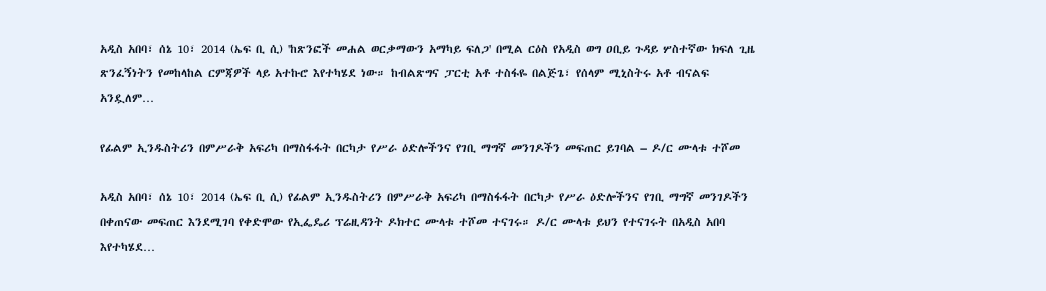አዲስ አበባ፣ ሰኔ 10፣ 2014 (ኤፍ ቢ ሲ) 'ከጽንፎች መሐል ወርቃማውን አማካይ ፍለጋ' በሚል ርዕስ የአዲስ ወግ ዐቢይ ጉዳይ ሦስተኛው ክፍለ ጊዜ ጽንፈኝነትን የመከላከል ርምጃዎች ላይ አተኩሮ እየተካሄደ ነው። ከብልጽግና ፓርቲ አቶ ተስፋዬ በልጅጌ፣ የሰላም ሚኒስትሩ አቶ ብናልፍ አንዷለም…

የፊልም ኢንዱስትሪን በምሥራቅ አፍሪካ በማስፋፋት በርካታ የሥራ ዕድሎችንና የገቢ ማግኛ መንገዶችን መፍጠር ይገባል – ዶ/ር ሙላቱ ተሾመ

አዲስ አበባ፣ ሰኔ 10፣ 2014 (ኤፍ ቢ ሲ) የፊልም ኢንዱስትሪን በምሥራቅ አፍሪካ በማስፋፋት በርካታ የሥራ ዕድሎችንና የገቢ ማግኛ መንገዶችን በቀጠናው መፍጠር እንደሚገባ የቀድሞው የኢፌዴሪ ፕሬዚዳንት ዶክተር ሙላቱ ተሾመ ተናገሩ። ዶ/ር ሙላቱ ይህን የተናገሩት በአዲስ አበባ እየተካሄደ…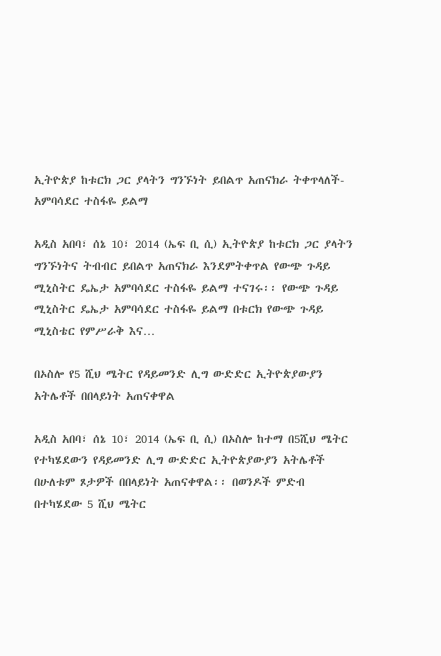ኢትዮጵያ ከቱርክ ጋር ያላትን ግንኙነት ይበልጥ አጠናክራ ትቀጥላለች- አምባሳደር ተስፋዬ ይልማ

አዲስ አበባ፣ ሰኔ 10፣ 2014 (ኤፍ ቢ ሲ) ኢትዮጵያ ከቱርክ ጋር ያላትን ግንኙነትና ትብብር ይበልጥ አጠናክራ እንደምትቀጥል የውጭ ጉዳይ ሚኒስትር ዴኤታ አምባሳደር ተስፋዬ ይልማ ተናገሩ፡፡ የውጭ ጉዳይ ሚኒስትር ዴኤታ አምባሳደር ተስፋዬ ይልማ በቱርክ የውጭ ጉዳይ ሚኒስቴር የምሥራቅ እና…

በኦስሎ የ5 ሺህ ሜትር የዳይመንድ ሊግ ውድድር ኢትዮጵያውያን አትሌቶች በበላይነት አጠናቀዋል

አዲስ አበባ፣ ሰኔ 10፣ 2014 (ኤፍ ቢ ሲ) በኦስሎ ከተማ በ5ሺህ ሜትር የተካሄደውን የዳይመንድ ሊግ ውድድር ኢትዮጵያውያን አትሌቶች በሁለቱም ጾታዎች በበላይነት አጠናቀዋል፡፡ በወንዶች ምድብ በተካሄደው 5 ሺህ ሜትር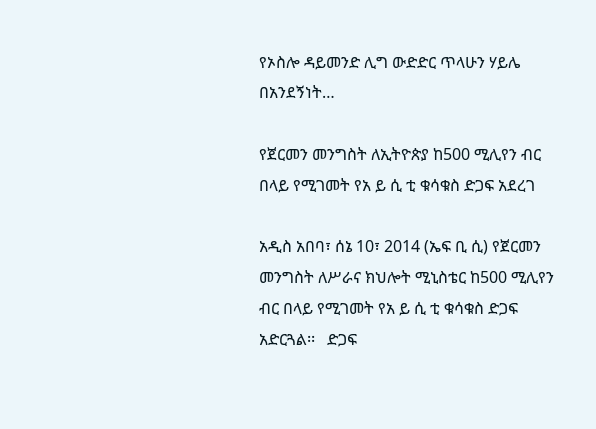የኦስሎ ዳይመንድ ሊግ ውድድር ጥላሁን ሃይሌ በአንደኝነት…

የጀርመን መንግስት ለኢትዮጵያ ከ500 ሚሊየን ብር በላይ የሚገመት የአ ይ ሲ ቲ ቁሳቁስ ድጋፍ አደረገ

አዲስ አበባ፣ ሰኔ 10፣ 2014 (ኤፍ ቢ ሲ) የጀርመን መንግስት ለሥራና ክህሎት ሚኒስቴር ከ500 ሚሊየን ብር በላይ የሚገመት የአ ይ ሲ ቲ ቁሳቁስ ድጋፍ አድርጓል፡፡   ድጋፍ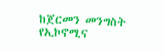ከጀርመን መንግስት የኢኮኖሚና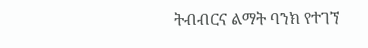ትብብርና ልማት ባንክ የተገኘ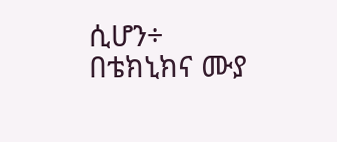ሲሆን÷ በቴክኒክና ሙያ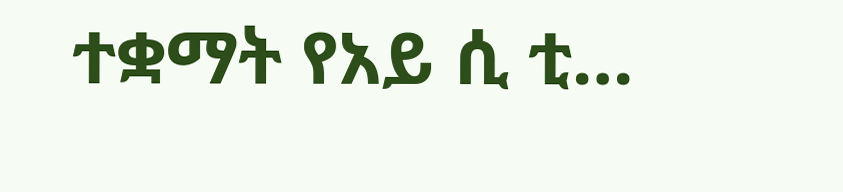ተቋማት የአይ ሲ ቲ…